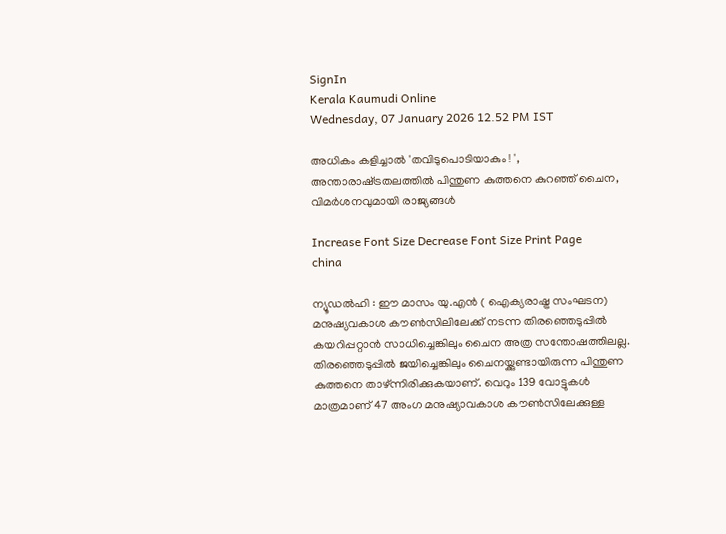SignIn
Kerala Kaumudi Online
Wednesday, 07 January 2026 12.52 PM IST

അധികം കളിച്ചാൽ 'തവിടുപൊടിയാകും ! ', അന്താരാഷ്‌ട്രതലത്തിൽ പിന്തുണ കുത്തനെ കുറഞ്ഞ് ചൈന, വിമർശനവുമായി രാജ്യങ്ങൾ

Increase Font Size Decrease Font Size Print Page
china

ന്യൂഡൽഹി : ഈ മാസം യു.എൻ ( ഐക്യരാഷ്ട്ര സംഘടന) മനുഷ്യവകാശ കൗൺസിലിലേക്ക് നടന്ന തിരഞ്ഞെടുപ്പിൽ കയറിപ്പറ്റാൻ സാധിച്ചെങ്കിലും ചൈന അത്ര സന്തോഷത്തിലല്ല. തിരഞ്ഞെടുപ്പിൽ ജയിച്ചെങ്കിലും ചൈനയ്ക്കുണ്ടായിരുന്ന പിന്തുണ കുത്തനെ താഴ്ന്നിരിക്കുകയാണ്. വെറും 139 വോട്ടുകൾ മാത്രമാണ് 47 അംഗ മനുഷ്യാവകാശ കൗൺസിലേക്കുള്ള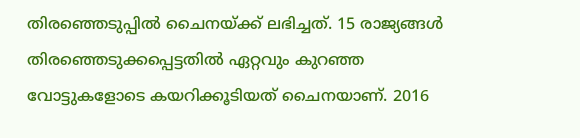തിരഞ്ഞെടുപ്പിൽ ചൈനയ്ക്ക് ലഭിച്ചത്. 15 രാജ്യങ്ങൾ തിരഞ്ഞെടുക്കപ്പെട്ടതിൽ ഏറ്റവും കുറഞ്ഞ വോട്ടുകളോടെ കയറിക്കൂടിയത് ചൈനയാണ്. 2016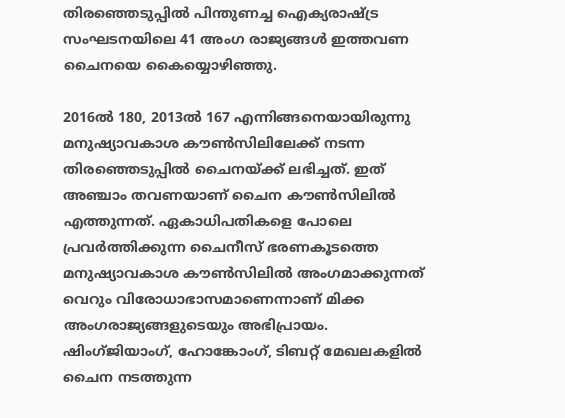തിരഞ്ഞെടുപ്പിൽ പിന്തുണച്ച ഐക്യരാഷ്ട്ര സംഘടനയിലെ 41 അംഗ രാജ്യങ്ങൾ ഇത്തവണ ചൈനയെ കൈയ്യൊഴിഞ്ഞു.

2016ൽ 180, 2013ൽ 167 എന്നിങ്ങനെയായിരുന്നു മനുഷ്യാവകാശ കൗൺസിലിലേക്ക് നടന്ന തിരഞ്ഞെടുപ്പിൽ ചൈനയ്ക്ക് ലഭിച്ചത്. ഇത് അഞ്ചാം തവണയാണ് ചൈന കൗൺസിലിൽ എത്തുന്നത്. ഏകാധിപതികളെ പോലെ പ്രവർത്തിക്കുന്ന ചൈനീസ് ഭരണകൂടത്തെ മനുഷ്യാവകാശ കൗൺസിലിൽ അംഗമാക്കുന്നത് വെറും വിരോധാഭാസമാണെന്നാണ് മിക്ക അംഗരാജ്യങ്ങളുടെയും അഭിപ്രായം. ഷിംഗ്‌ജിയാംഗ്, ഹോങ്കോംഗ്, ടിബറ്റ് മേഖലകളിൽ ചൈന നടത്തുന്ന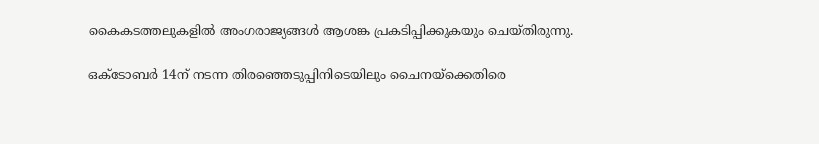കൈകടത്തലുകളിൽ അംഗരാജ്യങ്ങൾ ആശങ്ക പ്രകടിപ്പിക്കുകയും ചെയ്തിരുന്നു.

ഒക്ടോബർ 14ന് നടന്ന തിരഞ്ഞെടുപ്പിനിടെയിലും ചൈനയ്ക്കെതിരെ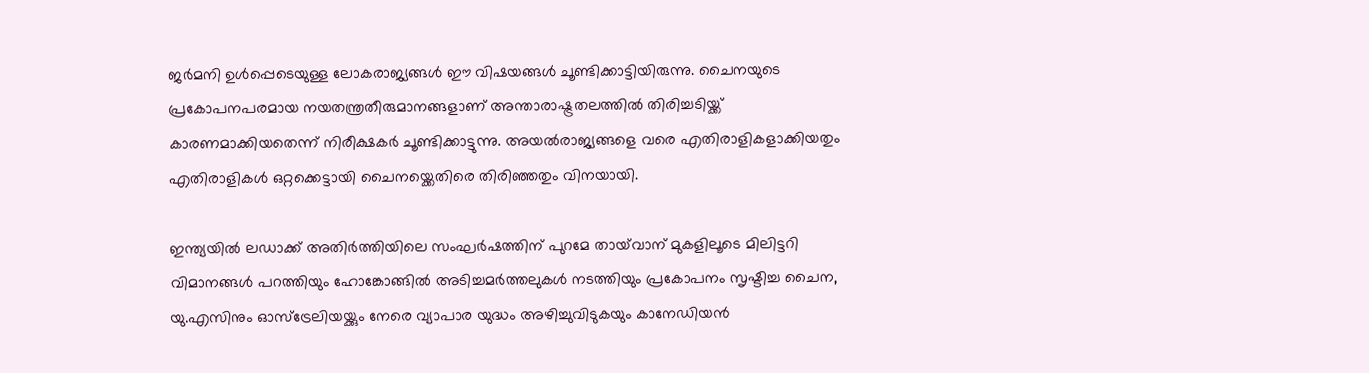ജർമനി ഉൾപ്പെടെയുള്ള ലോകരാജ്യങ്ങൾ ഈ വിഷയങ്ങൾ ചൂണ്ടിക്കാട്ടിയിരുന്നു. ചൈനയുടെ പ്രകോപനപരമായ നയതന്ത്രതീരുമാനങ്ങളാണ് അന്താരാഷ്ട്രതലത്തിൽ തിരിച്ചടിയ്ക്ക് കാരണമാക്കിയതെന്ന് നിരീക്ഷകർ ചൂണ്ടിക്കാട്ടുന്നു. അയൽരാജ്യങ്ങളെ വരെ എതിരാളികളാക്കിയതും എതിരാളികൾ ഒറ്റക്കെട്ടായി ചൈനയ്ക്കെതിരെ തിരിഞ്ഞതും വിനയായി.

ഇന്ത്യയിൽ ലഡാക്ക് അതിർത്തിയിലെ സംഘർഷത്തിന് പുറമേ തായ്‌വാന് മുകളിലൂടെ മിലിട്ടറി വിമാനങ്ങൾ പറത്തിയും ഹോങ്കോങ്ങിൽ അടിച്ചമർത്തലുകൾ നടത്തിയും പ്രകോപനം സൃഷ്ടിച്ച ചൈന, യു.എസിനും ഓസ്ട്രേലിയയ്ക്കും നേരെ വ്യാപാര യുദ്ധം അഴിച്ചുവിടുകയും കാനേഡിയൻ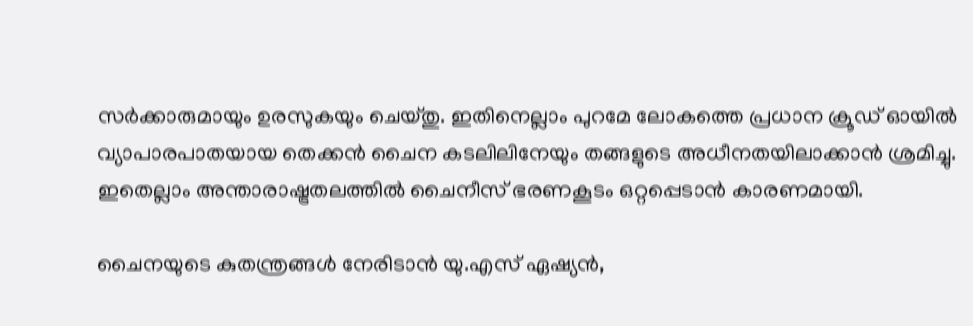സർക്കാരുമായും ഉരസുകയും ചെയ്തു. ഇതിനെല്ലാം പുറമേ ലോകത്തെ പ്രധാന ക്രൂഡ് ഓയിൽ വ്യാപാരപാതയായ തെക്കൻ ചൈന കടലിലിനേയും തങ്ങളുടെ അധീനതയിലാക്കാൻ ശ്രമിച്ചു. ഇതെല്ലാം അന്താരാഷ്ട്രതലത്തിൽ ചൈനീസ് ഭരണകൂടം ഒറ്റപ്പെടാൻ കാരണമായി.

ചൈനയുടെ കുതന്ത്രങ്ങൾ നേരിടാൻ യു.എസ് ഏഷ്യൻ,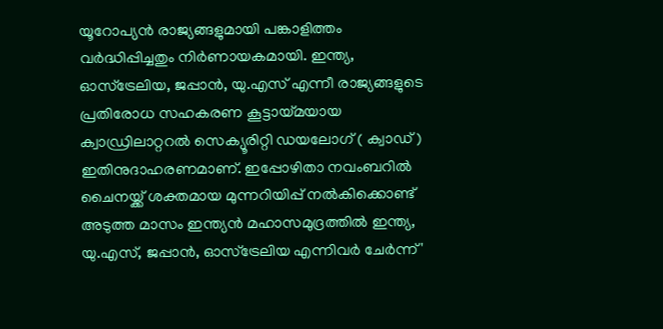യൂറോപ്യൻ രാജ്യങ്ങളുമായി പങ്കാളിത്തം വ‌ർദ്ധിപ്പിച്ചതും നിർണായകമായി. ഇന്ത്യ, ഓസ്ട്രേലിയ, ജപ്പാൻ, യു.എസ് എന്നീ രാജ്യങ്ങളുടെ പ്രതിരോധ സഹകരണ കൂട്ടായ്മയായ ക്വാഡ്രിലാറ്ററൽ സെക്യൂരിറ്റി ഡയലോഗ് ( ക്വാഡ് ) ഇതിനുദാഹരണമാണ്. ഇപ്പോഴിതാ നവംബറിൽ ചൈനയ്ക്ക് ശക്തമായ മുന്നറിയിപ്പ് നൽകിക്കൊണ്ട് അടുത്ത മാസം ഇന്ത്യൻ മഹാസമുദ്രത്തിൽ ഇന്ത്യ, യു.എസ്, ജപ്പാൻ, ഓസ്ട്രേലിയ എന്നിവർ ചേർന്ന് '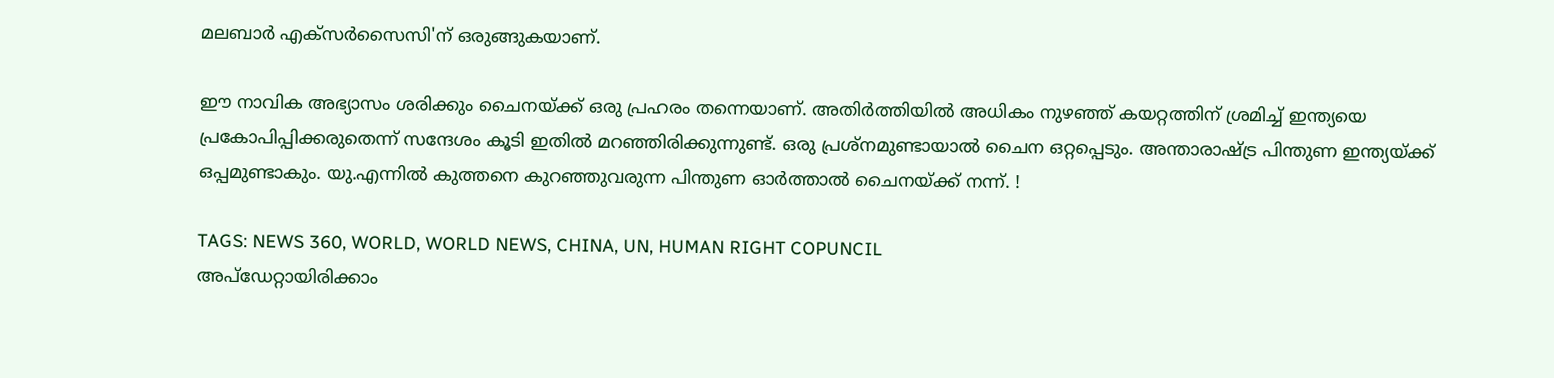മലബാർ എക്സർസൈസി'ന് ഒരുങ്ങുകയാണ്.

ഈ നാവിക അഭ്യാസം ശരിക്കും ചൈനയ്ക്ക് ഒരു പ്രഹരം തന്നെയാണ്. അതിർത്തിയിൽ അധികം നുഴഞ്ഞ് കയറ്റത്തിന് ശ്രമിച്ച് ഇന്ത്യയെ പ്രകോപിപ്പിക്കരുതെന്ന് സന്ദേശം കൂടി ഇതിൽ മറഞ്ഞിരിക്കുന്നുണ്ട്. ഒരു പ്രശ്നമുണ്ടായാൽ ചൈന ഒറ്റപ്പെടും. അന്താരാഷ്ട്ര പിന്തുണ ഇന്ത്യയ്ക്ക് ഒപ്പമുണ്ടാകും. യു.എന്നിൽ കുത്തനെ കുറഞ്ഞുവരുന്ന പിന്തുണ ഓർത്താൽ ചൈനയ്ക്ക് നന്ന്. !

TAGS: NEWS 360, WORLD, WORLD NEWS, CHINA, UN, HUMAN RIGHT COPUNCIL
അപ്ഡേറ്റായിരിക്കാം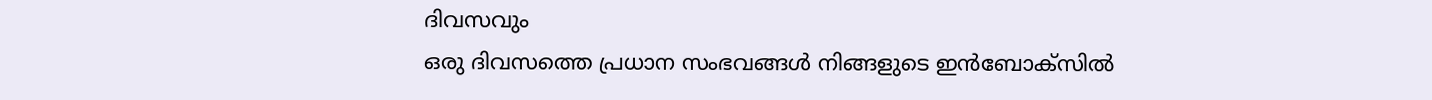ദിവസവും
ഒരു ദിവസത്തെ പ്രധാന സംഭവങ്ങൾ നിങ്ങളുടെ ഇൻബോക്സിൽ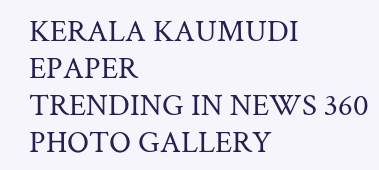KERALA KAUMUDI EPAPER
TRENDING IN NEWS 360
PHOTO GALLERY